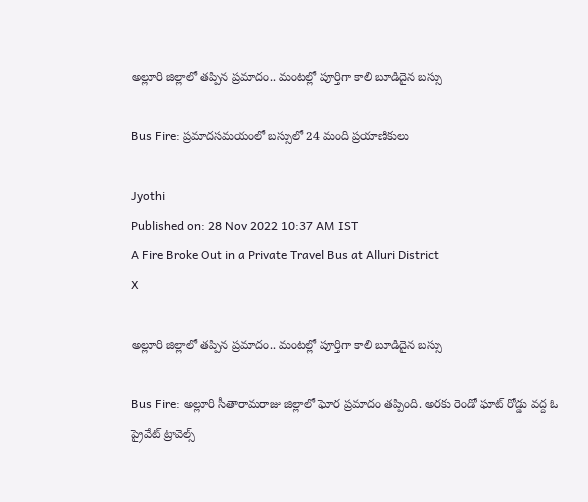అల్లూరి జిల్లాలో తప్పిన ప్రమాదం.. మంటల్లో పూర్తిగా కాలి బూడిదైన బస్సు

Bus Fire: ప్రమాదసమయంలో బస్సులో 24 మంది ప్రయాణికులు

Jyothi
Published on: 28 Nov 2022 10:37 AM IST
A Fire Broke Out in a Private Travel Bus at Alluri District
X

అల్లూరి జిల్లాలో తప్పిన ప్రమాదం.. మంటల్లో పూర్తిగా కాలి బూడిదైన బస్సు

Bus Fire: అల్లూరి సీతారామరాజు జిల్లాలో ఘోర ప్రమాదం తప్పింది. అరకు రెండో ఘాట్‌ రోడ్డు వద్ద ఓ ప్రైవేట్‌ ట్రావెల్స్‌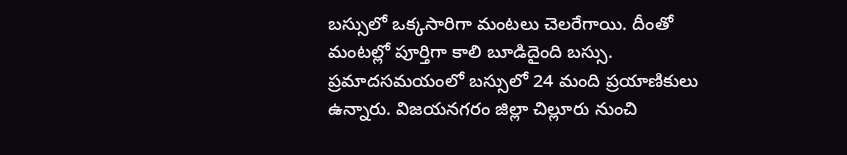బస్సులో ఒక్కసారిగా మంటలు చెలరేగాయి. దీంతో మంటల్లో పూర్తిగా కాలి బూడిదైంది బస్సు. ప్రమాదసమయంలో బస్సులో 24 మంది ప్రయాణికులు ఉన్నారు. విజయనగరం జిల్లా చిల్లూరు నుంచి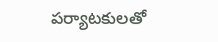పర్యాటకులతో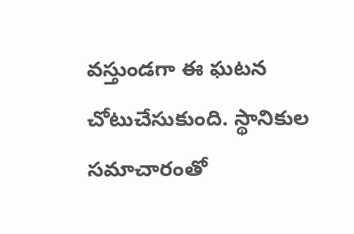వస్తుండగా ఈ ఘటన చోటుచేసుకుంది. స్థానికుల సమాచారంతో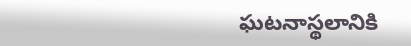ఘటనాస్థలానికి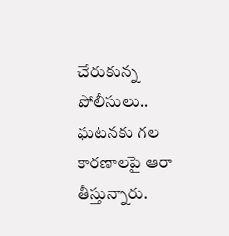చేరుకున్న పోలీసులు.. ఘటనకు గల కారణాలపై ఆరా తీస్తున్నారు.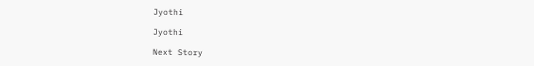Jyothi

Jyothi

Next Story